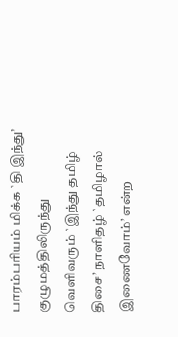பாரம்பரியம் மிக்க `தி இந்து’ குழுமத்திலிருந்து வெளிவரும் `இந்து தமிழ் திசை’ நாளிதழ் `தமிழால் இணைவோம்’ என்ற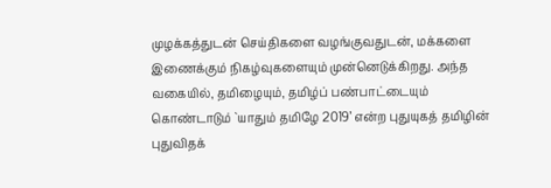முழக்கத்துடன் செய்திகளை வழங்குவதுடன், மக்களை இணைக்கும் நிகழ்வுகளையும் முன்னெடுக்கிறது. அந்த வகையில், தமிழையும், தமிழ்ப் பண்பாட்டையும் கொண்டாடும் `யாதும் தமிழே 2019’ என்ற புதுயுகத் தமிழின் புதுவிதக்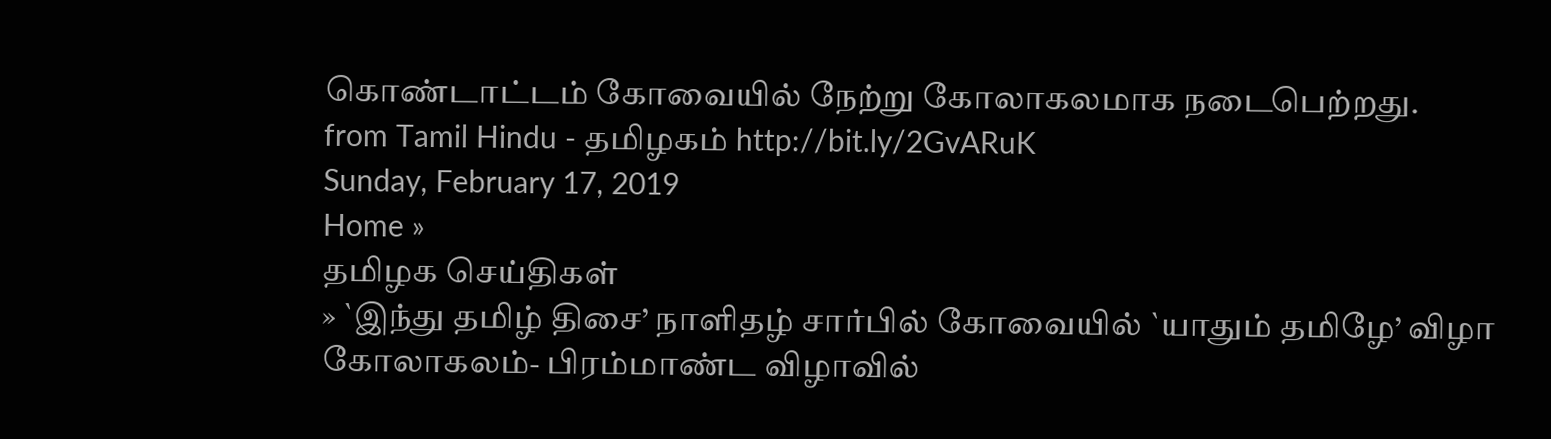கொண்டாட்டம் கோவையில் நேற்று கோலாகலமாக நடைபெற்றது.
from Tamil Hindu - தமிழகம் http://bit.ly/2GvARuK
Sunday, February 17, 2019
Home »
தமிழக செய்திகள்
» `இந்து தமிழ் திசை’ நாளிதழ் சார்பில் கோவையில் `யாதும் தமிழே’ விழா கோலாகலம்- பிரம்மாண்ட விழாவில்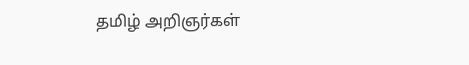தமிழ் அறிஞர்கள்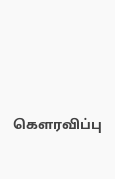கௌரவிப்பு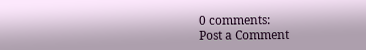0 comments:
Post a Comment